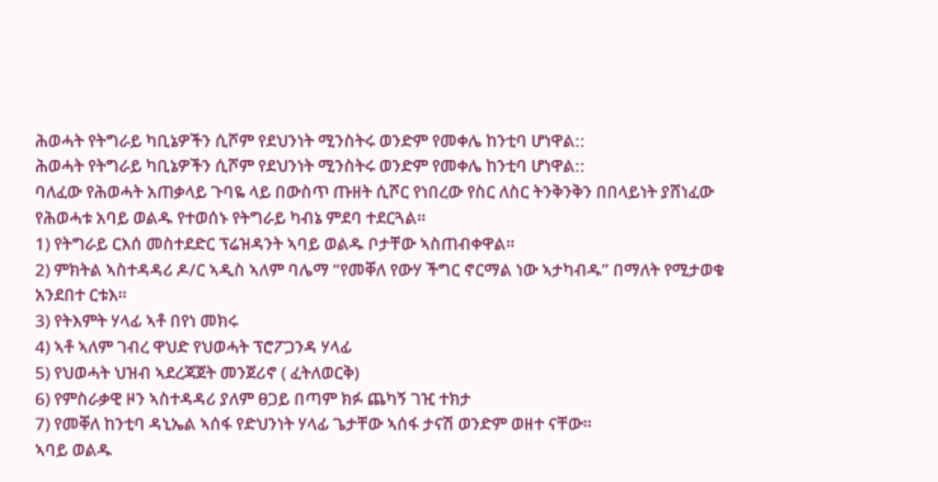ሕወሓት የትግራይ ካቢኔዎችን ሲሾም የደህንነት ሚንስትሩ ወንድም የመቀሌ ከንቲባ ሆነዋል::
ሕወሓት የትግራይ ካቢኔዎችን ሲሾም የደህንነት ሚንስትሩ ወንድም የመቀሌ ከንቲባ ሆነዋል::
ባለፈው የሕወሓት አጠቃላይ ጉባዬ ላይ በውስጥ ጡዘት ሲሾር የነበረው የስር ለስር ትንቅንቅን በበላይነት ያሸነፈው የሕወሓቱ አባይ ወልዱ የተወሰኑ የትግራይ ካብኔ ምደባ ተደርጓል።
1) የትግራይ ርእሰ መስተደድር ፕሬዝዳንት ኣባይ ወልዱ ቦታቸው ኣስጠብቀዋል።
2) ምክትል ኣስተዳዳሪ ዶ/ር ኣዲስ ኣለም ባሌማ “የመቐለ የውሃ ችግር ኖርማል ነው ኣታካብዱ” በማለት የሚታወቁ አንደበተ ርቱእ።
3) የትእምት ሃላፊ ኣቶ በየነ መክሩ
4) ኣቶ ኣለም ገብረ ዋህድ የህወሓት ፕሮፖጋንዳ ሃላፊ
5) የህወሓት ህዝብ ኣደረጃጀት መንጀሪኖ ( ፈትለወርቅ)
6) የምስራቃዊ ዞን ኣስተዳዳሪ ያለም ፀጋይ በጣም ክፉ ጨካኝ ገዢ ተክታ
7) የመቐለ ከንቲባ ዳኒኤል ኣሰፋ የድህንነት ሃላፊ ጌታቸው ኣሰፋ ታናሽ ወንድም ወዘተ ናቸው።
ኣባይ ወልዱ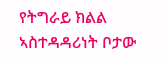የትግራይ ክልል ኣስተዳዳሪነት ቦታው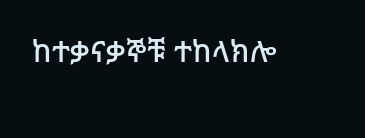ከተቃናቃኞቹ ተከላክሎ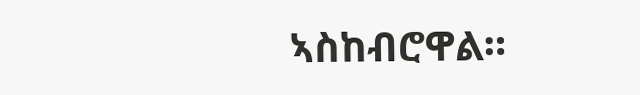ኣስከብሮዋል።